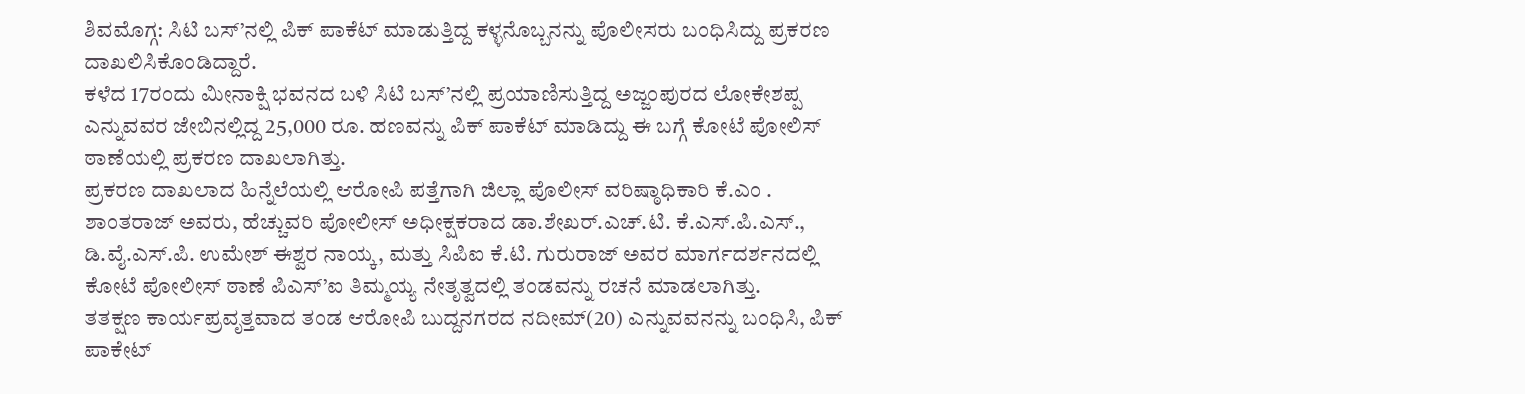ಶಿವಮೊಗ್ಗ: ಸಿಟಿ ಬಸ್’ನಲ್ಲಿ ಪಿಕ್ ಪಾಕೆಟ್ ಮಾಡುತ್ತಿದ್ದ ಕಳ್ಳನೊಬ್ಬನನ್ನು ಪೊಲೀಸರು ಬಂಧಿಸಿದ್ದು ಪ್ರಕರಣ ದಾಖಲಿಸಿಕೊಂಡಿದ್ದಾರೆ.
ಕಳೆದ 17ರಂದು ಮೀನಾಕ್ಷಿ ಭವನದ ಬಳಿ ಸಿಟಿ ಬಸ್’ನಲ್ಲಿ ಪ್ರಯಾಣಿಸುತ್ತಿದ್ದ ಅಜ್ಜಂಪುರದ ಲೋಕೇಶಪ್ಪ ಎನ್ನುವವರ ಜೇಬಿನಲ್ಲಿದ್ದ 25,000 ರೂ. ಹಣವನ್ನು ಪಿಕ್ ಪಾಕೆಟ್ ಮಾಡಿದ್ದು ಈ ಬಗ್ಗೆ ಕೋಟೆ ಪೋಲಿಸ್ ಠಾಣೆಯಲ್ಲಿ ಪ್ರಕರಣ ದಾಖಲಾಗಿತ್ತು.
ಪ್ರಕರಣ ದಾಖಲಾದ ಹಿನ್ನೆಲೆಯಲ್ಲಿ ಆರೋಪಿ ಪತ್ತೆಗಾಗಿ ಜಿಲ್ಲಾ ಪೊಲೀಸ್ ವರಿಷ್ಠಾಧಿಕಾರಿ ಕೆ.ಎಂ . ಶಾಂತರಾಜ್ ಅವರು, ಹೆಚ್ಚುವರಿ ಪೋಲೀಸ್ ಅಧೀಕ್ಷಕರಾದ ಡಾ.ಶೇಖರ್.ಎಚ್.ಟಿ. ಕೆ.ಎಸ್.ಪಿ.ಎಸ್., ಡಿ.ವೈ.ಎಸ್.ಪಿ. ಉಮೇಶ್ ಈಶ್ವರ ನಾಯ್ಕ, ಮತ್ತು ಸಿಪಿಐ ಕೆ.ಟಿ. ಗುರುರಾಜ್ ಅವರ ಮಾರ್ಗದರ್ಶನದಲ್ಲಿ ಕೋಟೆ ಪೋಲೀಸ್ ಠಾಣೆ ಪಿಎಸ್’ಐ ತಿಮ್ಮಯ್ಯ ನೇತೃತ್ವದಲ್ಲಿ ತಂಡವನ್ನು ರಚನೆ ಮಾಡಲಾಗಿತ್ತು.
ತತಕ್ಷಣ ಕಾರ್ಯಪ್ರವೃತ್ತವಾದ ತಂಡ ಆರೋಪಿ ಬುದ್ದನಗರದ ನದೀಮ್(20) ಎನ್ನುವವನನ್ನು ಬಂಧಿಸಿ, ಪಿಕ್ ಪಾಕೇಟ್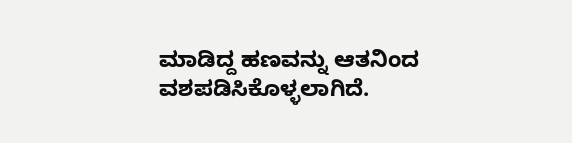ಮಾಡಿದ್ದ ಹಣವನ್ನು ಆತನಿಂದ ವಶಪಡಿಸಿಕೊಳ್ಳಲಾಗಿದೆ.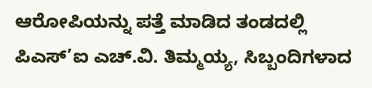ಆರೋಪಿಯನ್ನು ಪತ್ತೆ ಮಾಡಿದ ತಂಡದಲ್ಲಿ ಪಿಎಸ್’ಐ ಎಚ್.ವಿ. ತಿಮ್ಮಯ್ಯ, ಸಿಬ್ಬಂದಿಗಳಾದ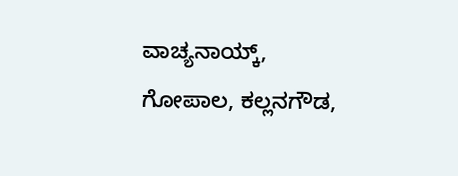ವಾಚ್ಯನಾಯ್ಕ್, ಗೋಪಾಲ, ಕಲ್ಲನಗೌಡ,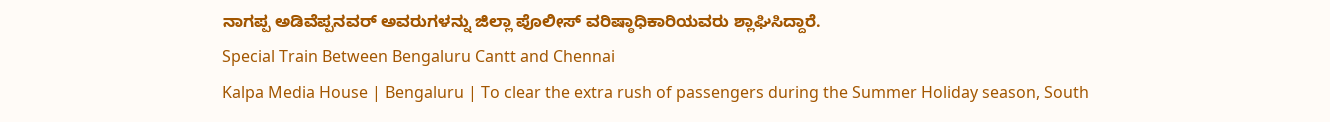ನಾಗಪ್ಪ ಅಡಿವೆಪ್ಪನವರ್ ಅವರುಗಳನ್ನು ಜಿಲ್ಲಾ ಪೊಲೀಸ್ ವರಿಷ್ಠಾಧಿಕಾರಿಯವರು ಶ್ಲಾಘಿಸಿದ್ದಾರೆ.
Special Train Between Bengaluru Cantt and Chennai
Kalpa Media House | Bengaluru | To clear the extra rush of passengers during the Summer Holiday season, South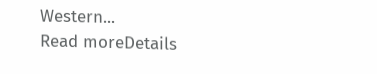Western...
Read moreDetails